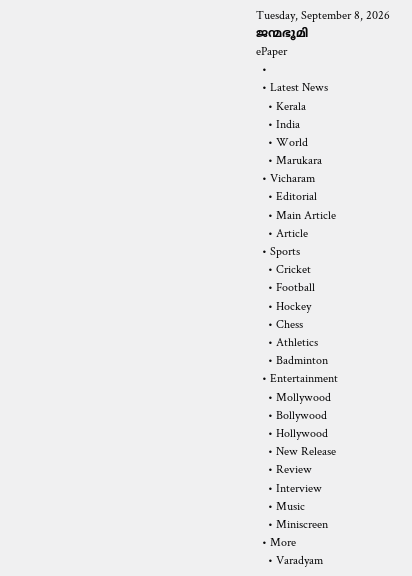Tuesday, September 8, 2026
ജന്മഭൂമി
ePaper
  •
  • Latest News
    • Kerala
    • India
    • World
    • Marukara
  • Vicharam
    • Editorial
    • Main Article
    • Article
  • Sports
    • Cricket
    • Football
    • Hockey
    • Chess
    • Athletics
    • Badminton
  • Entertainment
    • Mollywood
    • Bollywood
    • Hollywood
    • New Release
    • Review
    • Interview
    • Music
    • Miniscreen
  • More
    • Varadyam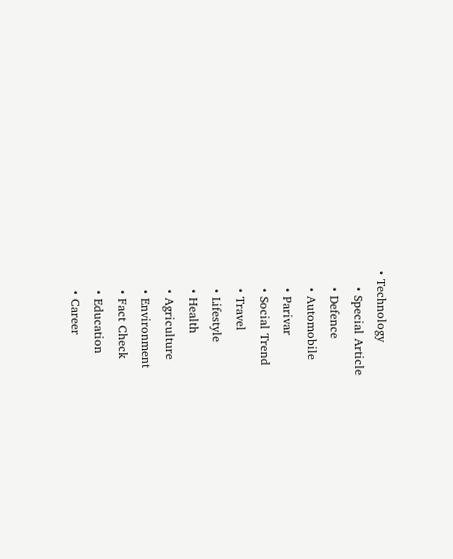• Technology
    • Special Article
    • Defence
    • Automobile
    • Parivar
    • Social Trend
    • Travel
    • Lifestyle
    • Health
    • Agriculture
    • Environment
    • Fact Check
    • Education
    • Career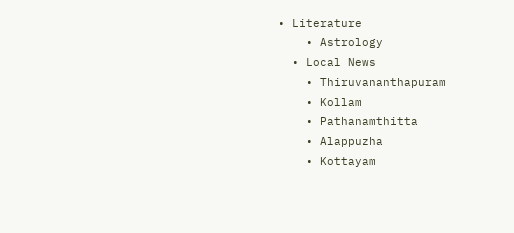• Literature
    • Astrology
  • Local News
    • Thiruvananthapuram
    • Kollam
    • Pathanamthitta
    • Alappuzha
    • Kottayam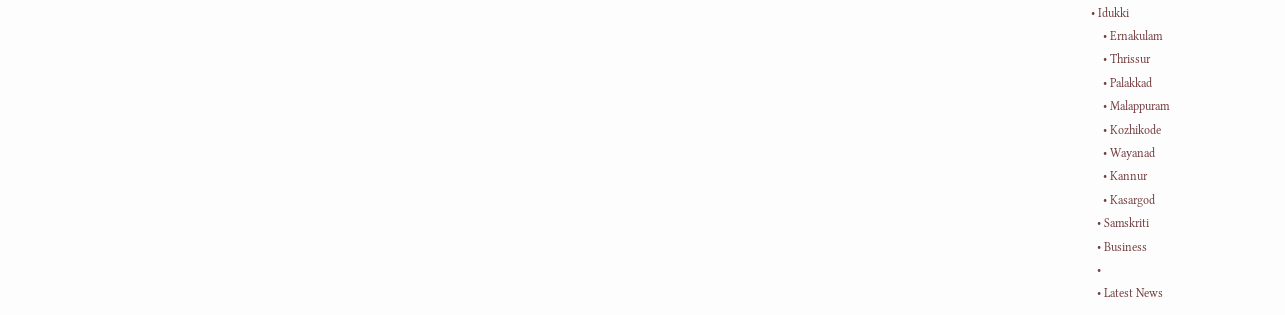• Idukki
    • Ernakulam
    • Thrissur
    • Palakkad
    • Malappuram
    • Kozhikode
    • Wayanad
    • Kannur
    • Kasargod
  • Samskriti
  • Business
  •
  • Latest News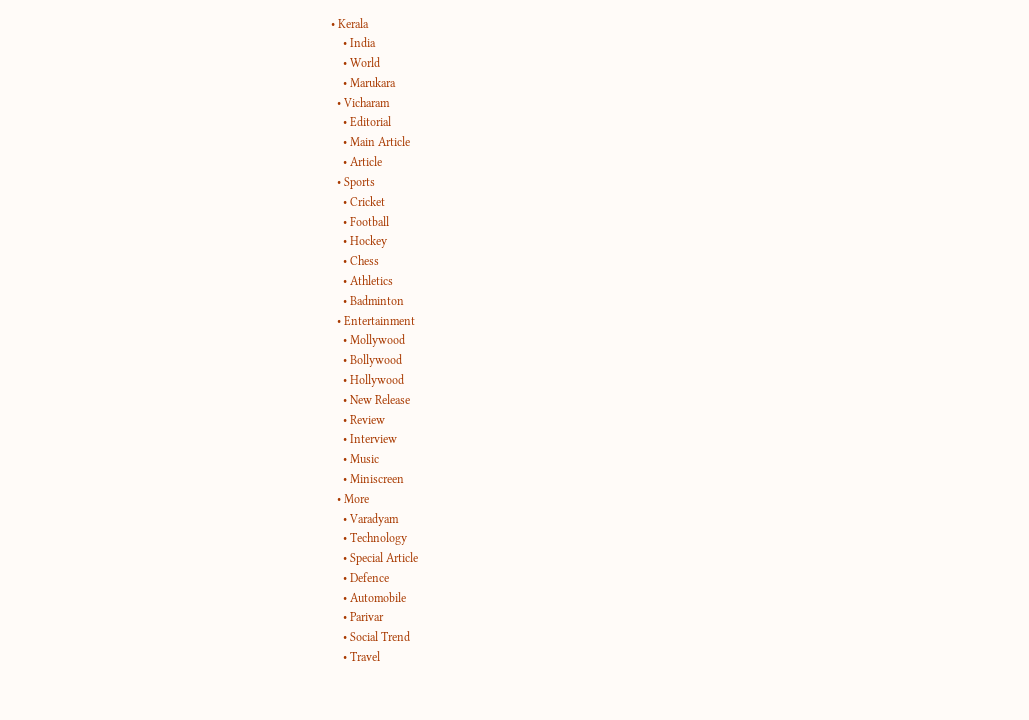• Kerala
    • India
    • World
    • Marukara
  • Vicharam
    • Editorial
    • Main Article
    • Article
  • Sports
    • Cricket
    • Football
    • Hockey
    • Chess
    • Athletics
    • Badminton
  • Entertainment
    • Mollywood
    • Bollywood
    • Hollywood
    • New Release
    • Review
    • Interview
    • Music
    • Miniscreen
  • More
    • Varadyam
    • Technology
    • Special Article
    • Defence
    • Automobile
    • Parivar
    • Social Trend
    • Travel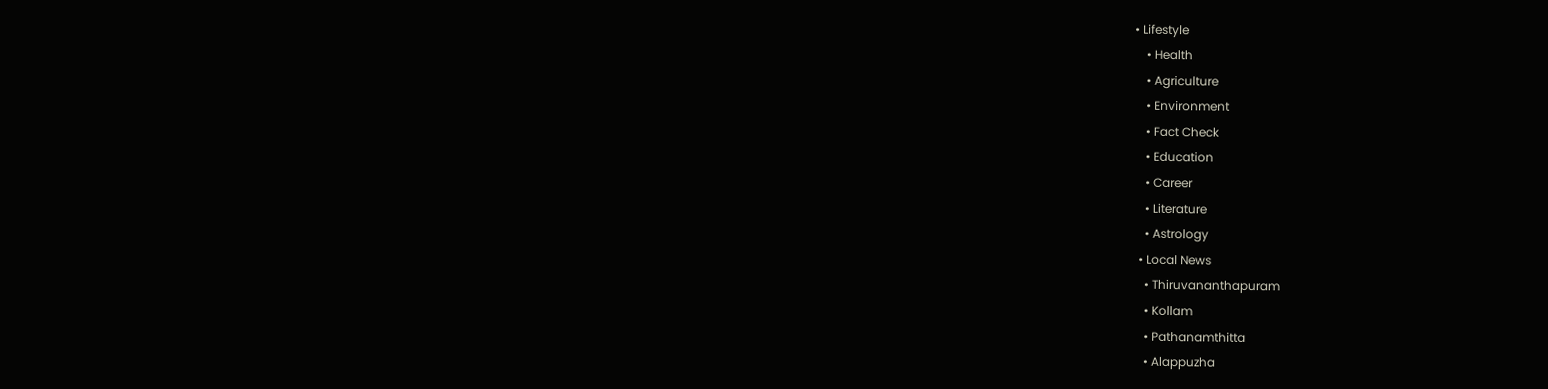• Lifestyle
    • Health
    • Agriculture
    • Environment
    • Fact Check
    • Education
    • Career
    • Literature
    • Astrology
  • Local News
    • Thiruvananthapuram
    • Kollam
    • Pathanamthitta
    • Alappuzha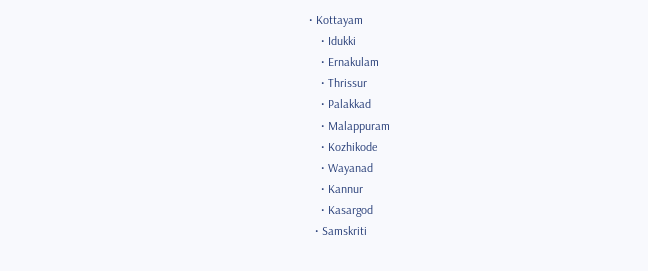• Kottayam
    • Idukki
    • Ernakulam
    • Thrissur
    • Palakkad
    • Malappuram
    • Kozhikode
    • Wayanad
    • Kannur
    • Kasargod
  • Samskriti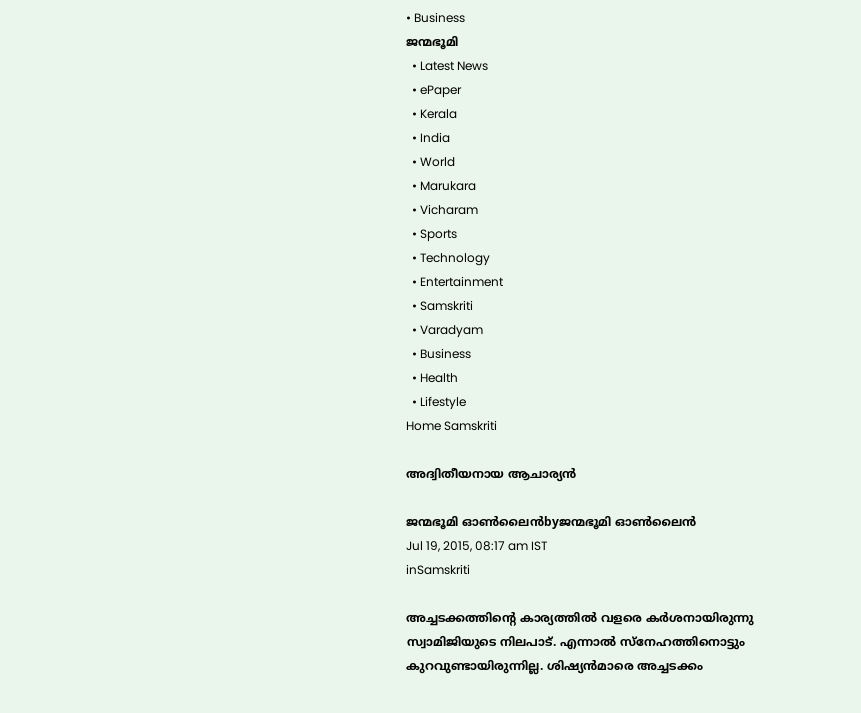• Business
ജന്മഭൂമി
  • Latest News
  • ePaper
  • Kerala
  • India
  • World
  • Marukara
  • Vicharam
  • Sports
  • Technology
  • Entertainment
  • Samskriti
  • Varadyam
  • Business
  • Health
  • Lifestyle
Home Samskriti

അദ്വിതീയനായ ആചാര്യന്‍

ജന്മഭൂമി ഓണ്‍ലൈന്‍byജന്മഭൂമി ഓണ്‍ലൈന്‍
Jul 19, 2015, 08:17 am IST
inSamskriti

അച്ചടക്കത്തിന്റെ കാര്യത്തില്‍ വളരെ കര്‍ശനായിരുന്നു സ്വാമിജിയുടെ നിലപാട്. എന്നാല്‍ സ്‌നേഹത്തിനൊട്ടും കുറവുണ്ടായിരുന്നില്ല. ശിഷ്യന്‍മാരെ അച്ചടക്കം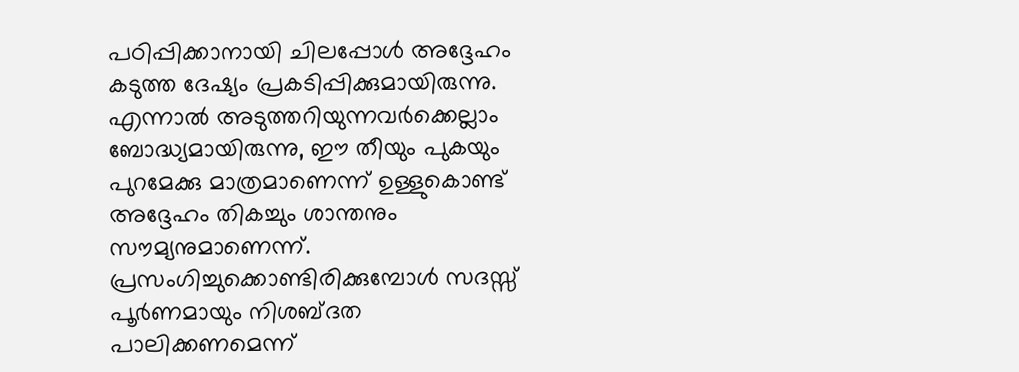പഠിപ്പിക്കാനായി ചിലപ്പോള്‍ അദ്ദേഹം കടുത്ത ദേഷ്യം പ്രകടിപ്പിക്കുമായിരുന്നു. എന്നാല്‍ അടുത്തറിയുന്നവര്‍ക്കെല്ലാം ബോദ്ധ്യമായിരുന്നു, ഈ തീയും പുകയും പുറമേക്കു മാത്രമാണെന്ന് ഉള്ളുകൊണ്ട് അദ്ദേഹം തികച്ചും ശാന്തനും സൗമ്യനുമാണെന്ന്. പ്രസംഗിച്ചുക്കൊണ്ടിരിക്കുമ്പോള്‍ സദസ്സ് പൂര്‍ണമായും നിശബ്ദത പാലിക്കണമെന്ന്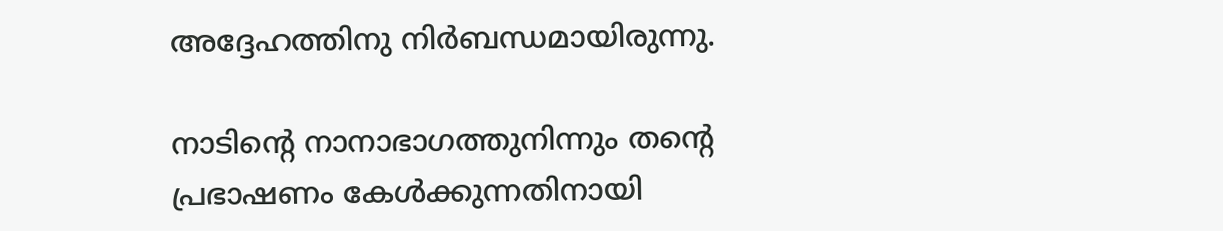അദ്ദേഹത്തിനു നിര്‍ബന്ധമായിരുന്നു.

നാടിന്റെ നാനാഭാഗത്തുനിന്നും തന്റെ പ്രഭാഷണം കേള്‍ക്കുന്നതിനായി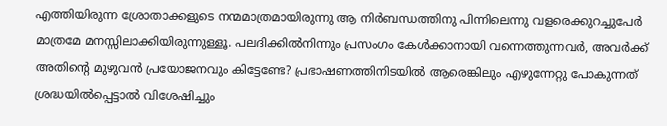എത്തിയിരുന്ന ശ്രോതാക്കളുടെ നന്മമാത്രമായിരുന്നു ആ നിര്‍ബന്ധത്തിനു പിന്നിലെന്നു വളരെക്കുറച്ചുപേര്‍ മാത്രമേ മനസ്സിലാക്കിയിരുന്നുള്ളൂ. പലദിക്കില്‍നിന്നും പ്രസംഗം കേള്‍ക്കാനായി വന്നെത്തുന്നവര്‍, അവര്‍ക്ക് അതിന്റെ മുഴുവന്‍ പ്രയോജനവും കിട്ടേണ്ടേ? പ്രഭാഷണത്തിനിടയില്‍ ആരെങ്കിലും എഴുന്നേറ്റു പോകുന്നത് ശ്രദ്ധയില്‍പ്പെട്ടാല്‍ വിശേഷിച്ചും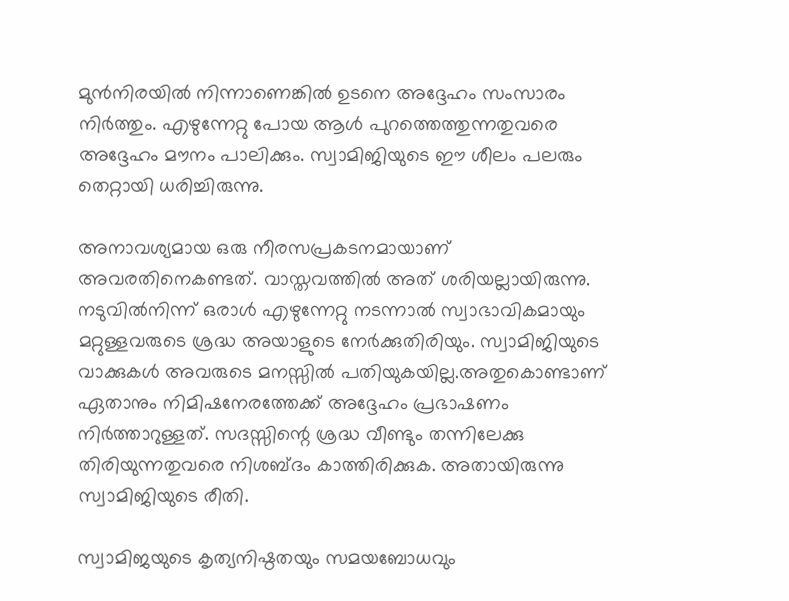മുന്‍നിരയില്‍ നിന്നാണെങ്കില്‍ ഉടനെ അദ്ദേഹം സംസാരം നിര്‍ത്തും. എഴുന്നേറ്റു പോയ ആള്‍ പുറത്തെത്തുന്നതുവരെ അദ്ദേഹം മൗനം പാലിക്കും. സ്വാമിജിയുടെ ഈ ശീലം പലരും തെറ്റായി ധരിച്ചിരുന്നു.

അനാവശ്യമായ ഒരു നീരസപ്രകടനമായാണ് അവരതിനെകണ്ടത്. വാസ്തവത്തില്‍ അത് ശരിയല്ലായിരുന്നു. നടുവില്‍നിന്ന് ഒരാള്‍ എഴുന്നേറ്റു നടന്നാല്‍ സ്വാഭാവികമായും മറ്റുള്ളവരുടെ ശ്രദ്ധ അയാളുടെ നേര്‍ക്കുതിരിയും. സ്വാമിജിയുടെ വാക്കുകള്‍ അവരുടെ മനസ്സില്‍ പതിയുകയില്ല.അതുകൊണ്ടാണ് ഏതാനും നിമിഷനേരത്തേക്ക് അദ്ദേഹം പ്രഭാഷണം നിര്‍ത്താറുള്ളത്. സദസ്സിന്റെ ശ്രദ്ധ വീണ്ടും തന്നിലേക്കു തിരിയുന്നതുവരെ നിശബ്ദം കാത്തിരിക്കുക. അതായിരുന്നു സ്വാമിജിയുടെ രീതി.

സ്വാമിജയുടെ കൃത്യനിഷ്ഠതയും സമയബോധവും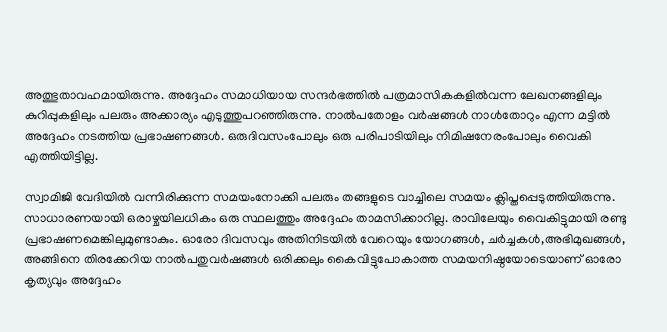അത്ഭുതാവഹമായിരുന്നു. അദ്ദേഹം സമാധിയായ സന്ദര്‍ഭത്തില്‍ പത്രമാസികകളില്‍വന്ന ലേഖനങ്ങളിലും കുറിപ്പുകളിലും പലരും അക്കാര്യം എടുത്തുപറഞ്ഞിരുന്നു. നാല്‍പതോളം വര്‍ഷങ്ങള്‍ നാള്‍തോറും എന്ന മട്ടില്‍  അദ്ദേഹം നടത്തിയ പ്രഭാഷണങ്ങള്‍. ഒരുദിവസംപോലും ഒരു പരിപാടിയിലും നിമിഷനേരംപോലും വൈകി എത്തിയിട്ടില്ല.

സ്വാമിജി വേദിയില്‍ വന്നിരിക്കുന്ന സമയംനോക്കി പലരും തങ്ങളുടെ വാച്ചിലെ സമയം ക്ലിപ്തപ്പെടുത്തിയിരുന്നു. സാധാരണയായി ഒരാഴ്ചയിലധികം ഒരു സ്ഥലത്തും അദ്ദേഹം താമസിക്കാറില്ല. രാവിലേയും വൈകിട്ടുമായി രണ്ടു പ്രഭാഷണമെങ്കിലുമുണ്ടാകും. ഓരോ ദിവസവും അതിനിടയില്‍ വേറെയും യോഗങ്ങള്‍, ചര്‍ച്ചകള്‍,അഭിമുഖങ്ങള്‍, അങ്ങിനെ തിരക്കേറിയ നാല്‍പതുവര്‍ഷങ്ങള്‍ ഒരിക്കലും കൈവിട്ടുപോകാത്ത സമയനിഷ്ഠയോടെയാണ് ഓരോ കൃത്യവും അദ്ദേഹം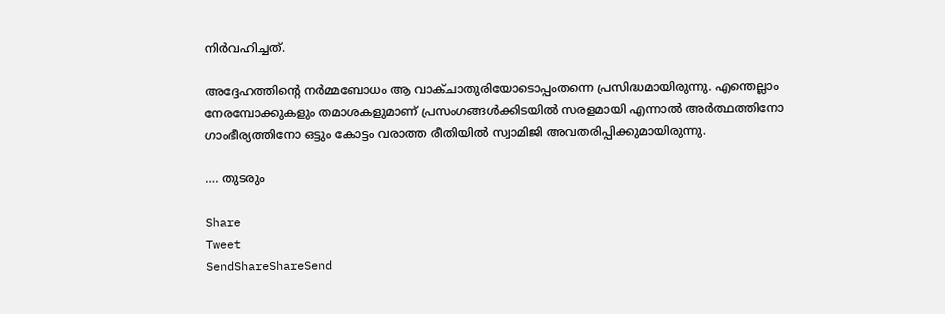നിര്‍വഹിച്ചത്.

അദ്ദേഹത്തിന്റെ നര്‍മ്മബോധം ആ വാക്ചാതുരിയോടൊപ്പംതന്നെ പ്രസിദ്ധമായിരുന്നു. എന്തെല്ലാം നേരമ്പോക്കുകളും തമാശകളുമാണ് പ്രസംഗങ്ങള്‍ക്കിടയില്‍ സരളമായി എന്നാല്‍ അര്‍ത്ഥത്തിനോ ഗാംഭീര്യത്തിനോ ഒട്ടും കോട്ടം വരാത്ത രീതിയില്‍ സ്വാമിജി അവതരിപ്പിക്കുമായിരുന്നു.

…. തുടരും

Share
Tweet
SendShareShareSend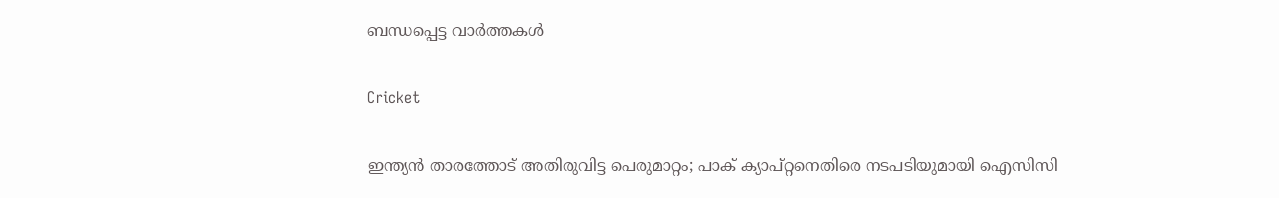ബന്ധപ്പെട്ട വാര്‍ത്തകള്‍

Cricket

ഇന്ത്യൻ താരത്തോട് അതിരുവിട്ട പെരുമാറ്റം; പാക് ക്യാപ്റ്റനെതിരെ നടപടിയുമായി ഐസിസി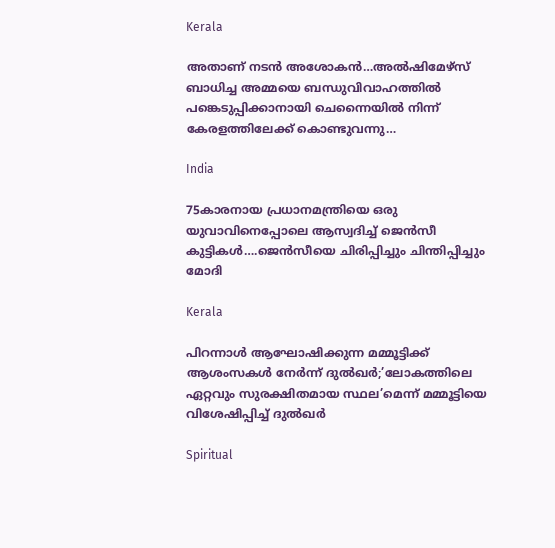Kerala

അതാണ് നടന്‍ അശോകന്‍…അൽഷിമേഴ്‌സ് ബാധിച്ച അമ്മയെ ബന്ധുവിവാഹത്തിൽ പങ്കെടുപ്പിക്കാനായി ചെന്നൈയിൽ നിന്ന് കേരളത്തിലേക്ക് കൊണ്ടുവന്നു…

India

75കാരനായ പ്രധാനമന്ത്രിയെ ഒരു യുവാവിനെപ്പോലെ ആസ്വദിച്ച് ജെന്‍സീ കുട്ടികള്‍….ജെന്‍സീയെ ചിരിപ്പിച്ചും ചിന്തിപ്പിച്ചും മോദി

Kerala

പിറന്നാൾ ആഘോഷിക്കുന്ന മമ്മൂട്ടിക്ക് ആശംസകൾ നേർന്ന് ദുൽഖർ;’ലോകത്തിലെ ഏറ്റവും സുരക്ഷിതമായ സ്ഥല’മെന്ന് മമ്മൂട്ടിയെ വിശേഷിപ്പിച്ച് ദുല്‍ഖര്‍

Spiritual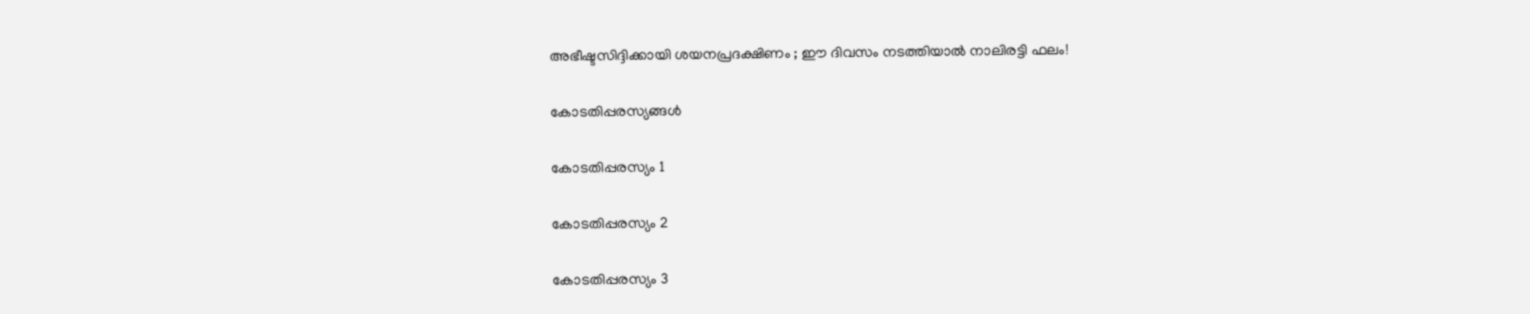അഭീഷ്ടസിദ്ദിക്കായി ശയനപ്രദക്ഷിണം ; ഈ ദിവസം നടത്തിയാൽ നാലിരട്ടി ഫലം!

കോടതിപ്പരസ്യങ്ങള്‍

കോടതിപ്പരസ്യം 1

കോടതിപ്പരസ്യം 2

കോടതിപ്പരസ്യം 3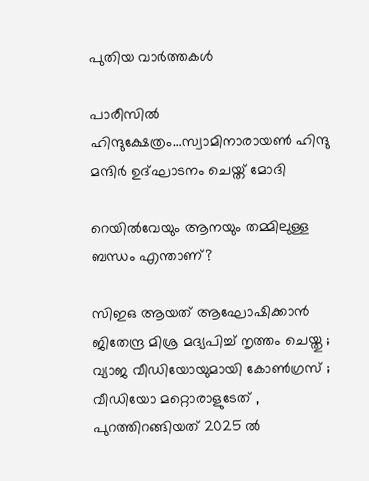പുതിയ വാര്‍ത്തകള്‍

പാരീസില്‍ ഹിന്ദുക്ഷേത്രം…സ്വാമിനാരായണ്‍ ഹിന്ദു മന്ദിര്‍ ഉദ്ഘാടനം ചെയ്ത് മോദി

റെയിൽവേയും ആനയും തമ്മിലുള്ള ബന്ധം എന്താണ്?

സിഇഒ ആയത് ആഘോഷിക്കാൻ ജിതേന്ദ്ര മിശ്ര മദ്യപിച്ച് നൃത്തം ചെയ്തു ; വ്യാജ വീഡിയോയുമായി കോൺഗ്രസ് ; വീഡിയോ മറ്റൊരാളുടേത് , പുറത്തിറങ്ങിയത് 2025 ൽ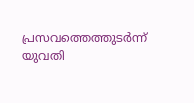പ്രസവത്തെത്തുടര്‍ന്ന് യുവതി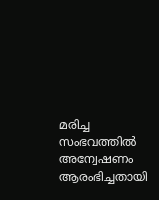മരിച്ച സംഭവത്തില്‍ അന്വേഷണം ആരംഭിച്ചതായി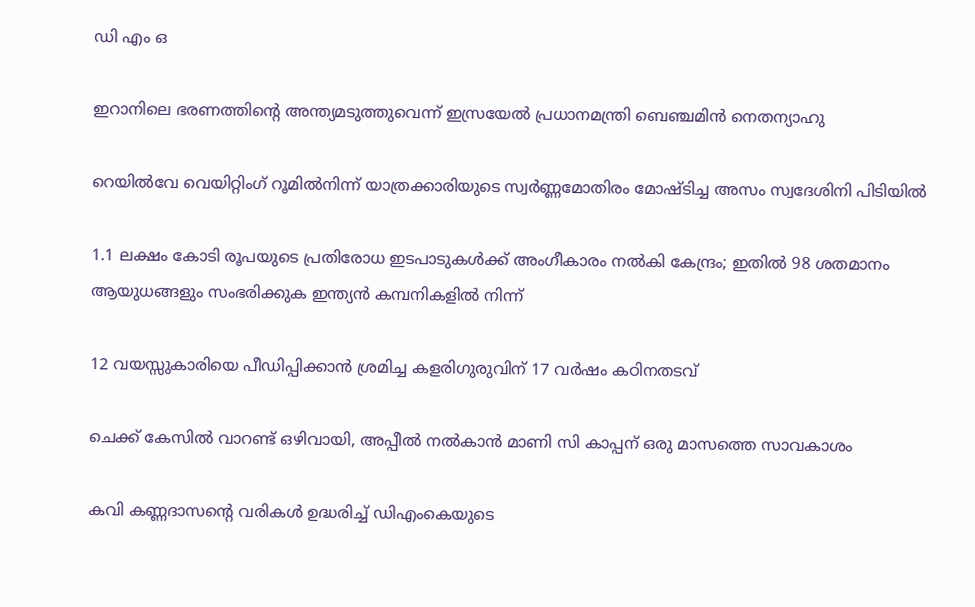ഡി എം ഒ

ഇറാനിലെ ഭരണത്തിന്റെ അന്ത്യമടുത്തുവെന്ന് ഇസ്രയേല്‍ പ്രധാനമന്ത്രി ബെഞ്ചമിന്‍ നെതന്യാഹു

റെയില്‍വേ വെയിറ്റിംഗ് റൂമില്‍നിന്ന് യാത്രക്കാരിയുടെ സ്വര്‍ണ്ണമോതിരം മോഷ്ടിച്ച അസം സ്വദേശിനി പിടിയില്‍

1.1 ലക്ഷം കോടി രൂപയുടെ പ്രതിരോധ ഇടപാടുകൾക്ക് അംഗീകാരം നൽകി കേന്ദ്രം; ഇതില്‍ 98 ശതമാനം ആയുധങ്ങളും സംഭരിക്കുക ഇന്ത്യന്‍ കമ്പനികളില്‍ നിന്ന്

12 വയസ്സുകാരിയെ പീഡിപ്പിക്കാന്‍ ശ്രമിച്ച കളരിഗുരുവിന് 17 വര്‍ഷം കഠിനതടവ്

ചെക്ക് കേസില്‍ വാറണ്ട് ഒഴിവായി, അപ്പീല്‍ നല്‍കാന്‍ മാണി സി കാപ്പന് ഒരു മാസത്തെ സാവകാശം

കവി കണ്ണദാസന്റെ വരികള്‍ ഉദ്ധരിച്ച് ഡിഎംകെയുടെ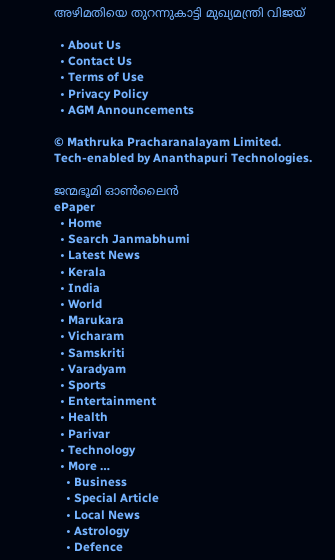അഴിമതിയെ തുറന്നുകാട്ടി മുഖ്യമന്ത്രി വിജയ്

  • About Us
  • Contact Us
  • Terms of Use
  • Privacy Policy
  • AGM Announcements

© Mathruka Pracharanalayam Limited.
Tech-enabled by Ananthapuri Technologies.

ജന്മഭൂമി ഓണ്‍ലൈന്‍
ePaper
  • Home
  • Search Janmabhumi
  • Latest News
  • Kerala
  • India
  • World
  • Marukara
  • Vicharam
  • Samskriti
  • Varadyam
  • Sports
  • Entertainment
  • Health
  • Parivar
  • Technology
  • More …
    • Business
    • Special Article
    • Local News
    • Astrology
    • Defence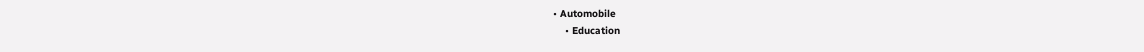• Automobile
    • Education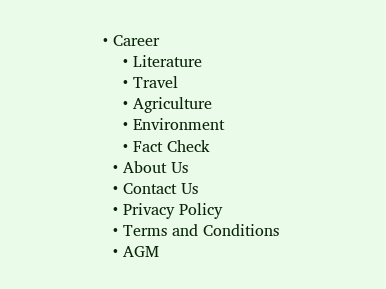• Career
    • Literature
    • Travel
    • Agriculture
    • Environment
    • Fact Check
  • About Us
  • Contact Us
  • Privacy Policy
  • Terms and Conditions
  • AGM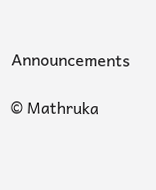Announcements

© Mathruka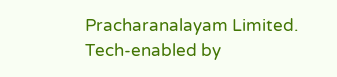Pracharanalayam Limited.
Tech-enabled by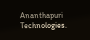Ananthapuri Technologies.